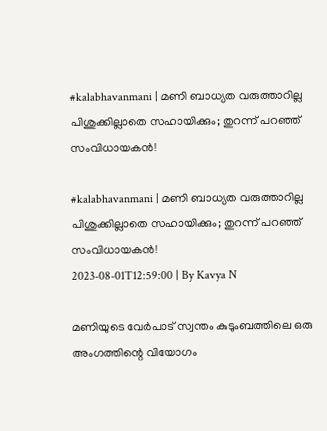#kalabhavanmani | മണി ബാധ്യത വരുത്താറില്ല പിശുക്കില്ലാതെ സഹായിക്കും; തുറന്ന് പറഞ്ഞ് സംവിധായകൻ!

#kalabhavanmani | മണി ബാധ്യത വരുത്താറില്ല പിശുക്കില്ലാതെ സഹായിക്കും; തുറന്ന് പറഞ്ഞ് സംവിധായകൻ!
2023-08-01T12:59:00 | By Kavya N

മണിയുടെ വേർപാട് സ്വന്തം കുടുംബത്തിലെ ഒരു അംഗത്തിന്റെ വിയോഗം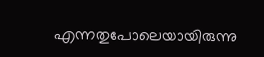എന്നതുപോലെയായിരുന്നു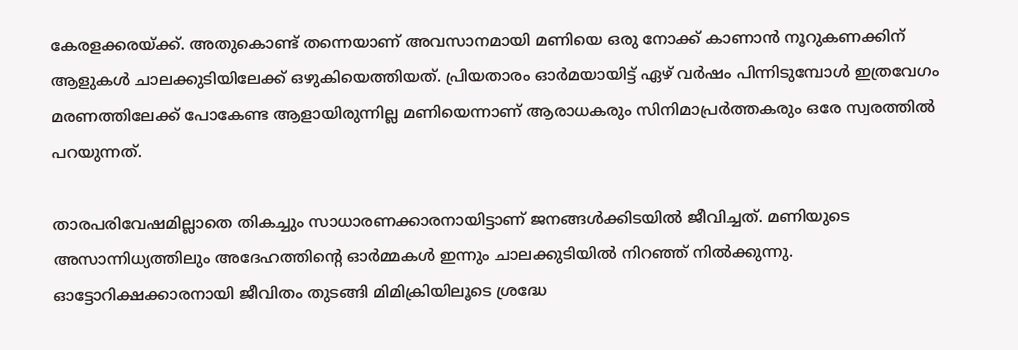കേരളക്കരയ്ക്ക്. അതുകൊണ്ട് തന്നെയാണ് അവസാനമായി മണിയെ ഒരു നോക്ക് കാണാൻ നൂറുകണക്കിന് ആളുകൾ ചാലക്കുടിയിലേക്ക് ഒഴുകിയെത്തിയത്. പ്രിയതാരം ഓർമയായിട്ട് ഏഴ് വർഷം പിന്നിടുമ്പോൾ‌ ഇത്രവേഗം മരണത്തിലേക്ക് പോകേണ്ട ആളായിരുന്നില്ല മണിയെന്നാണ് ആരാധകരും സിനിമാപ്രർത്തകരും ഒരേ സ്വരത്തിൽ പറയുന്നത്.

താരപരിവേഷമില്ലാതെ തികച്ചും സാധാരണക്കാരനായിട്ടാണ് ജനങ്ങൾക്കിടയിൽ ജീവിച്ചത്. മണിയുടെ അസാന്നിധ്യത്തിലും അദേഹത്തിന്റെ ഓർമ്മകൾ ഇന്നും ചാലക്കുടിയിൽ നിറഞ്ഞ് നിൽക്കുന്നു. ഓട്ടോറിക്ഷക്കാരനായി ജീവിതം തുടങ്ങി മിമിക്രിയിലൂടെ ശ്രദ്ധേ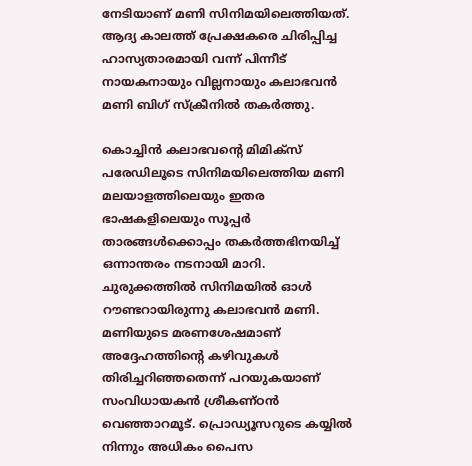നേടിയാണ് മണി സിനിമയിലെത്തിയത്. ആദ്യ കാലത്ത് പ്രേക്ഷകരെ ചിരിപ്പിച്ച ഹാസ്യതാരമായി വന്ന് പിന്നീട് നായകനായും വില്ലനായും കലാഭവൻ മണി ബിഗ് സ്ക്രീനിൽ തകർത്തു.

കൊച്ചിൻ കലാഭവന്റെ മിമിക്‌സ് പരേഡിലൂടെ സിനിമയിലെത്തിയ മണി മലയാളത്തിലെയും ഇതര ഭാഷകളിലെയും സൂപ്പർ താരങ്ങൾക്കൊപ്പം തകർത്തഭിനയിച്ച് ഒന്നാന്തരം നടനായി മാറി. ചുരുക്കത്തിൽ സിനിമയിൽ ഓൾ റൗണ്ടറായിരുന്നു കലാഭവൻ മണി. മണിയുടെ മരണശേഷമാണ് അദ്ദേഹത്തിന്റെ കഴിവുകൾ തിരിച്ചറിഞ്ഞതെന്ന് പറയുകയാണ് സംവിധായകൻ ശ്രീകണ്ഠൻ വെഞ്ഞാറമൂട്. പ്രൊഡ്യൂസറുടെ കയ്യിൽ നിന്നും അധികം പൈസ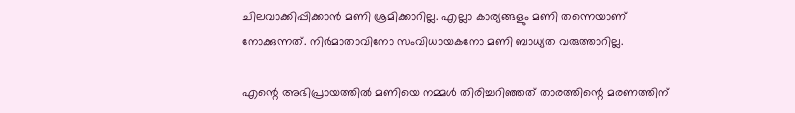ചിലവാക്കിപ്പിക്കാൻ മണി ശ്രമിക്കാറില്ല. എല്ലാ കാര്യങ്ങളും മണി തന്നെയാണ് നോക്കുന്നത്. നിർമാതാവിനോ സംവിധായകനോ മണി ബാധ്യത വരുത്താറില്ല.

എന്റെ അഭിപ്രായത്തിൽ മണിയെ നമ്മൾ തിരിച്ചറിഞ്ഞത് താരത്തിന്റെ മരണത്തിന്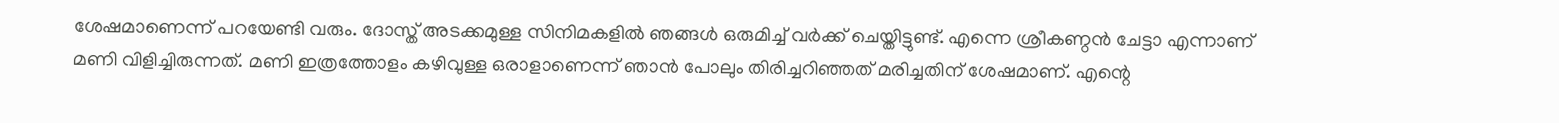ശേഷമാണെന്ന് പറയേണ്ടി വരും. ദോസ്ത് അടക്കമുള്ള സിനിമകളിൽ ഞങ്ങൾ ഒരുമിച്ച് വർക്ക് ചെയ്തിട്ടുണ്ട്. എന്നെ ശ്രീകണ്ഠൻ ചേട്ടാ എന്നാണ് മണി വിളിച്ചിരുന്നത്. മണി ഇത്രത്തോളം കഴിവുള്ള ഒരാളാണെന്ന് ഞാൻ പോലും തിരിച്ചറിഞ്ഞത് മരിച്ചതിന് ശേഷമാണ്. എന്റെ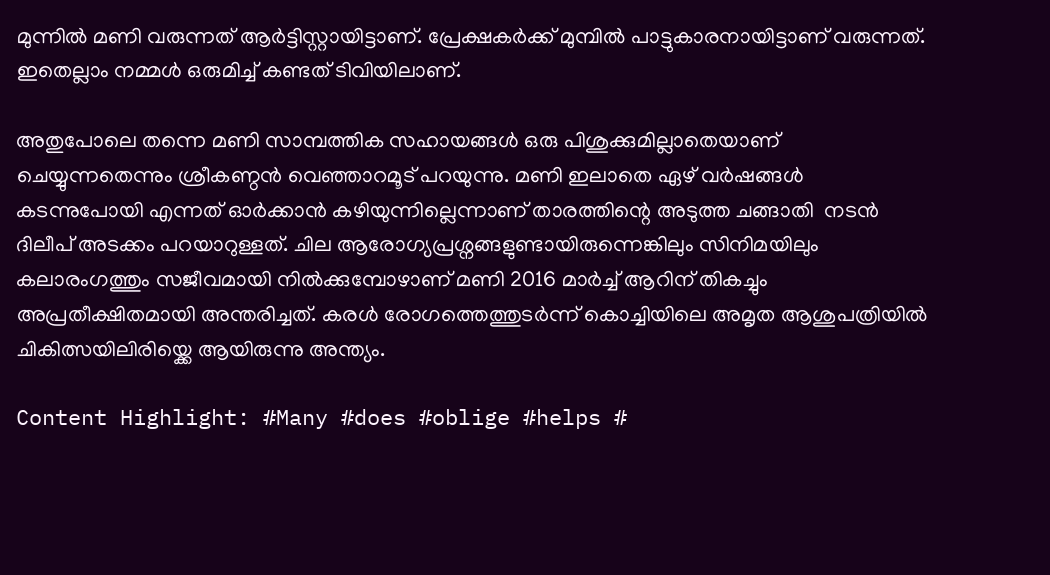മുന്നിൽ മണി വരുന്നത് ആർട്ടിസ്റ്റായിട്ടാണ്. പ്രേക്ഷകർക്ക് മുമ്പിൽ പാട്ടുകാരനായിട്ടാണ് വരുന്നത്. ഇതെല്ലാം നമ്മൾ ഒരുമിച്ച് കണ്ടത് ടിവിയിലാണ്.

അതുപോലെ തന്നെ മണി സാമ്പത്തിക സഹായങ്ങൾ ഒരു പിശുക്കുമില്ലാതെയാണ് ചെയ്യുന്നതെന്നും ശ്രീകണ്ഠൻ വെഞ്ഞാറമൂട് പറയുന്നു. മണി ഇലാതെ ഏഴ് വർഷങ്ങൾ കടന്നുപോയി എന്നത് ഓർക്കാൻ കഴിയുന്നില്ലെന്നാണ് താരത്തിന്റെ അടുത്ത ചങ്ങാതി  നടൻ ദിലീപ് അടക്കം പറയാറുള്ളത്. ചില ആരോഗ്യപ്രശ്നങ്ങളുണ്ടായിരുന്നെങ്കിലും സിനിമയിലും കലാരംഗത്തും സജീവമായി നിൽക്കുമ്പോഴാണ് മണി 2016 മാർച്ച് ആറിന് തികച്ചും അപ്രതീക്ഷിതമായി അന്തരിച്ചത്. കരൾ രോഗത്തെത്തുടർന്ന് കൊച്ചിയിലെ അമൃത ആശുപത്രിയിൽ ചികിത്സയിലിരിയ്ക്കെ ആയിരുന്നു അന്ത്യം.

Content Highlight: #Many #does #oblige #helps #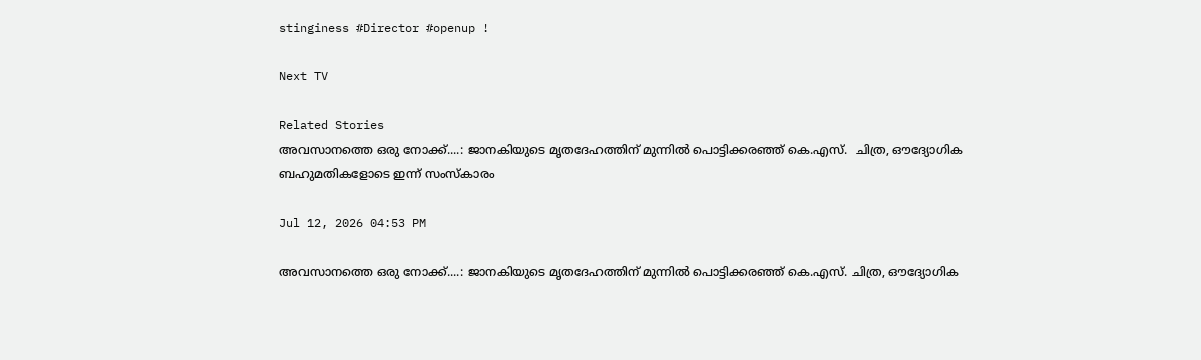stinginess #Director #openup !

Next TV

Related Stories
അവസാനത്തെ ഒരു നോക്ക്....: ജാനകിയുടെ മൃതദേഹത്തിന് മുന്നിൽ പൊട്ടിക്കരഞ്ഞ് കെ.എസ്.  ചിത്ര, ഔദ്യോഗിക ബഹുമതികളോടെ ഇന്ന് സംസ്കാരം

Jul 12, 2026 04:53 PM

അവസാനത്തെ ഒരു നോക്ക്....: ജാനകിയുടെ മൃതദേഹത്തിന് മുന്നിൽ പൊട്ടിക്കരഞ്ഞ് കെ.എസ്. ചിത്ര, ഔദ്യോഗിക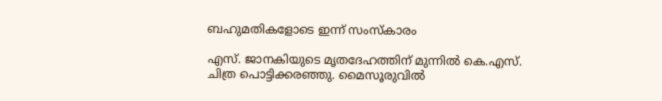ബഹുമതികളോടെ ഇന്ന് സംസ്കാരം

എസ്. ജാനകിയുടെ മൃതദേഹത്തിന് മുന്നിൽ കെ.എസ്. ചിത്ര പൊട്ടിക്കരഞ്ഞു. മൈസൂരുവിൽ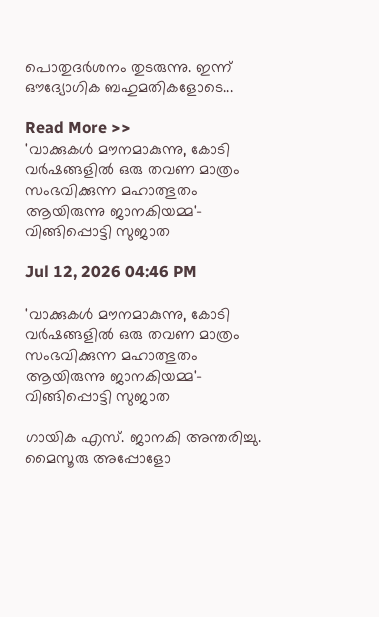പൊതുദർശനം തുടരുന്നു. ഇന്ന് ഔദ്യോഗിക ബഹുമതികളോടെ...

Read More >>
'വാക്കുകൾ മൗനമാകുന്നു, കോടി വർഷങ്ങളിൽ ഒരു തവണ മാത്രം സംഭവിക്കുന്ന മഹാത്ഭുതം ആയിരുന്നു ജാനകിയമ്മ'-  വിങ്ങിപ്പൊട്ടി സുജാത

Jul 12, 2026 04:46 PM

'വാക്കുകൾ മൗനമാകുന്നു, കോടി വർഷങ്ങളിൽ ഒരു തവണ മാത്രം സംഭവിക്കുന്ന മഹാത്ഭുതം ആയിരുന്നു ജാനകിയമ്മ'- വിങ്ങിപ്പൊട്ടി സുജാത

ഗായിക എസ്. ജാനകി അന്തരിച്ചു. മൈസൂരു അപ്പോളോ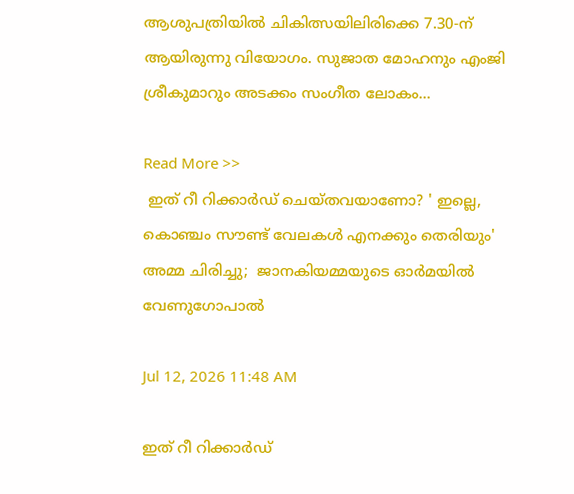ആശുപത്രിയിൽ ചികിത്സയിലിരിക്കെ 7.30-ന് ആയിരുന്നു വിയോഗം. സുജാത മോഹനും എംജി ശ്രീകുമാറും അടക്കം സംഗീത ലോകം...

Read More >>
 ഇത് റീ റിക്കാർഡ് ചെയ്തവയാണോ? ' ഇല്ലെ, കൊഞ്ചം സൗണ്ട് വേലകൾ എനക്കും തെരിയും' അമ്മ ചിരിച്ചു;  ജാനകിയമ്മയുടെ ഓർമയിൽ വേണുഗോപാൽ

Jul 12, 2026 11:48 AM

ഇത് റീ റിക്കാർഡ്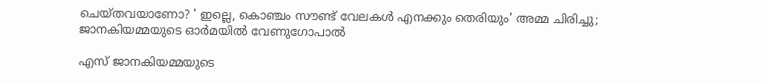ചെയ്തവയാണോ? ' ഇല്ലെ, കൊഞ്ചം സൗണ്ട് വേലകൾ എനക്കും തെരിയും' അമ്മ ചിരിച്ചു; ജാനകിയമ്മയുടെ ഓർമയിൽ വേണുഗോപാൽ

എസ് ജാനകിയമ്മയുടെ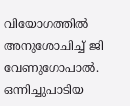വിയോഗത്തിൽ അനുശോചിച്ച് ജി വേണുഗോപാൽ. ഒന്നിച്ചുപാടിയ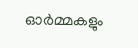ഓർമ്മകളും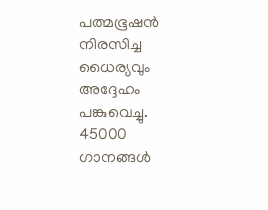പത്മഭൂഷൻ നിരസിച്ച ധൈര്യവും അദ്ദേഹം പങ്കുവെച്ചു. 45000 ഗാനങ്ങൾ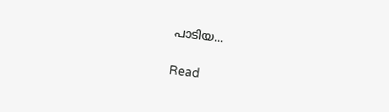പാടിയ...

Read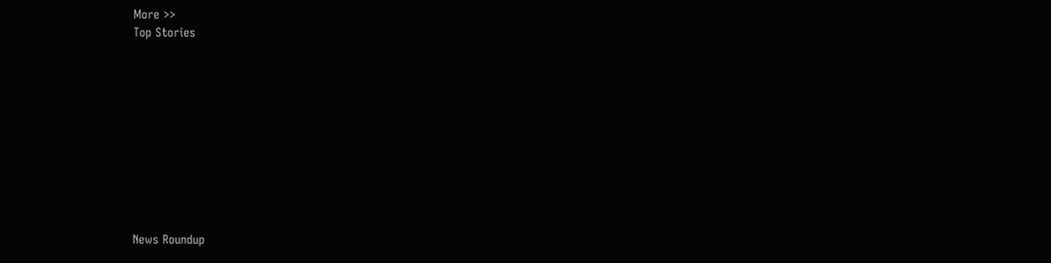More >>
Top Stories










News Roundup